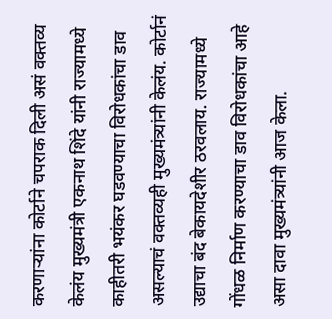करणाऱ्यांना कोर्टाने चपराक दिली असं वक्तव्य केलंय मुख्यमंत्री एकनाथ शिंदे यांनी राज्यामध्ये काहीतरी भयंकर घडवण्याचा विरोधकांचा डाव असल्याचं वक्तव्यही मुख्यमंत्र्यांनी केलंय. कोर्टानं उद्याचा बंद बेकायदेशीर ठरवलाय. राज्यामध्ये गोंधळ निर्माण करण्याचा डाव विरोधकांचा आहे असा दावा मुख्यमंत्र्यांनी आज केला.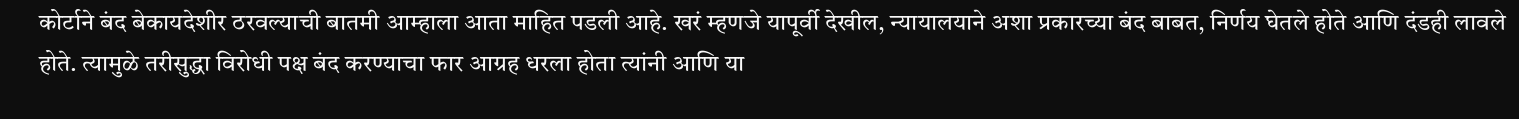कोर्टाने बंद बेकायदेशीर ठरवल्याची बातमी आम्हाला आता माहित पडली आहे. खरं म्हणजे यापूर्वी देखील, न्यायालयाने अशा प्रकारच्या बंद बाबत, निर्णय घेतले होते आणि दंडही लावले होते. त्यामुळे तरीसुद्धा विरोधी पक्ष बंद करण्याचा फार आग्रह धरला होता त्यांनी आणि या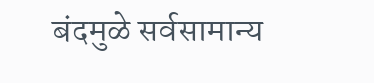बंदमुळे सर्वसामान्य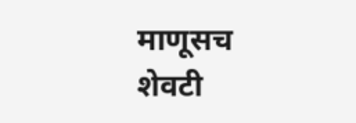माणूसच शेवटी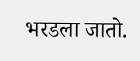भरडला जातो.